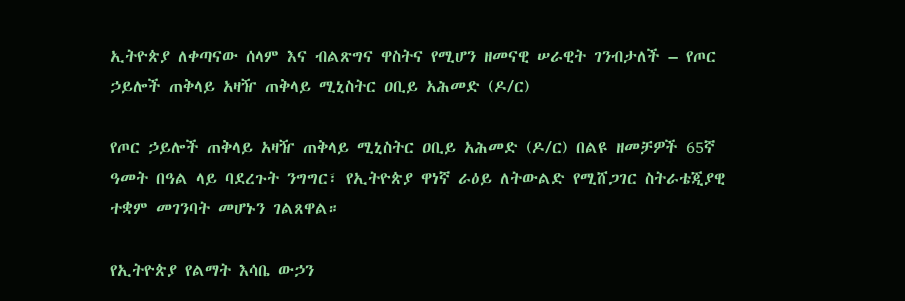ኢትዮጵያ ለቀጣናው ሰላም እና ብልጽግና ዋስትና የሚሆን ዘመናዊ ሠራዊት ገንብታለች – የጦር ኃይሎች ጠቅላይ አዛዥ ጠቅላይ ሚኒስትር ዐቢይ አሕመድ (ዶ/ር)

የጦር ኃይሎች ጠቅላይ አዛዥ ጠቅላይ ሚኒስትር ዐቢይ አሕመድ (ዶ/ር) በልዩ ዘመቻዎች 65ኛ ዓመት በዓል ላይ ባደረጉት ንግግር፣ የኢትዮጵያ ዋነኛ ራዕይ ለትውልድ የሚሸጋገር ስትራቴጂያዊ ተቋም መገንባት መሆኑን ገልጸዋል።

የኢትዮጵያ የልማት እሳቤ ውኃን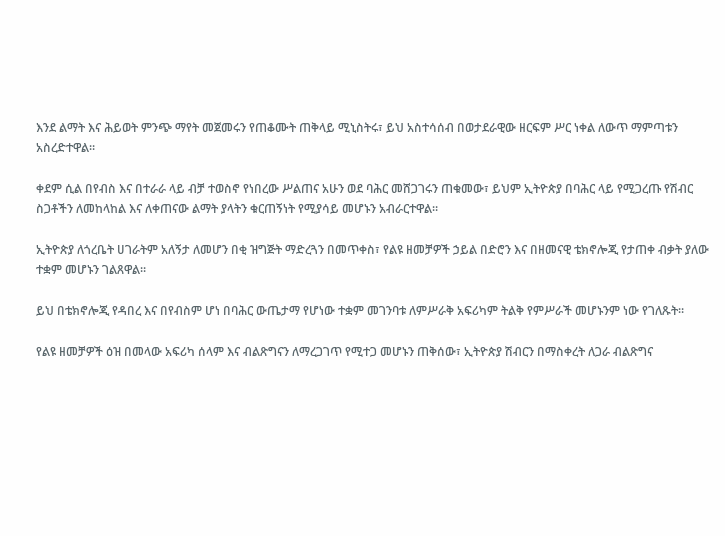እንደ ልማት እና ሕይወት ምንጭ ማየት መጀመሩን የጠቆሙት ጠቅላይ ሚኒስትሩ፣ ይህ አስተሳሰብ በወታደራዊው ዘርፍም ሥር ነቀል ለውጥ ማምጣቱን አስረድተዋል።

ቀደም ሲል በየብስ እና በተራራ ላይ ብቻ ተወስኖ የነበረው ሥልጠና አሁን ወደ ባሕር መሸጋገሩን ጠቁመው፣ ይህም ኢትዮጵያ በባሕር ላይ የሚጋረጡ የሽብር ስጋቶችን ለመከላከል እና ለቀጠናው ልማት ያላትን ቁርጠኝነት የሚያሳይ መሆኑን አብራርተዋል።

ኢትዮጵያ ለጎረቤት ሀገራትም አለኝታ ለመሆን በቂ ዝግጅት ማድረጓን በመጥቀስ፣ የልዩ ዘመቻዎች ኃይል በድሮን እና በዘመናዊ ቴክኖሎጂ የታጠቀ ብቃት ያለው ተቋም መሆኑን ገልጸዋል።

ይህ በቴክኖሎጂ የዳበረ እና በየብስም ሆነ በባሕር ውጤታማ የሆነው ተቋም መገንባቱ ለምሥራቅ አፍሪካም ትልቅ የምሥራች መሆኑንም ነው የገለጹት።

የልዩ ዘመቻዎች ዕዝ በመላው አፍሪካ ሰላም እና ብልጽግናን ለማረጋገጥ የሚተጋ መሆኑን ጠቅሰው፣ ኢትዮጵያ ሽብርን በማስቀረት ለጋራ ብልጽግና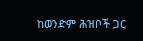ከወንድም ሕዝቦች ጋር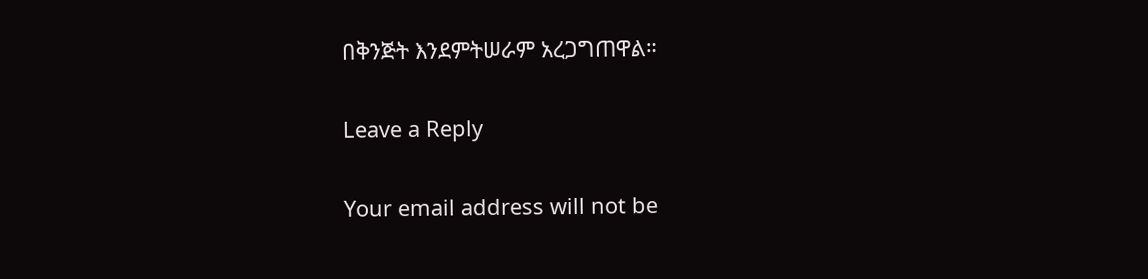በቅንጅት እንደምትሠራም አረጋግጠዋል።

Leave a Reply

Your email address will not be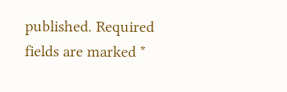published. Required fields are marked *